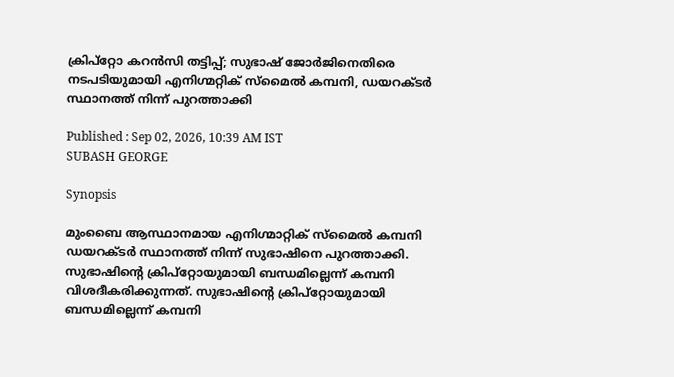ക്രിപ്റ്റോ കറൻസി തട്ടിപ്പ്; സുഭാഷ് ജോർജിനെതിരെ നടപടിയുമായി എനിഗ്മറ്റിക് സ്മൈൽ കമ്പനി, ഡയറക്ടർ സ്ഥാനത്ത് നിന്ന് പുറത്താക്കി

Published : Sep 02, 2026, 10:39 AM IST
SUBASH GEORGE

Synopsis

മുംബൈ ആസ്ഥാനമായ എനിഗ്മാറ്റിക് സ്മൈൽ കമ്പനി ഡയറക്ടർ സ്ഥാനത്ത് നിന്ന് സുഭാഷിനെ പുറത്താക്കി. സുഭാഷിന്റെ ക്രിപ്റ്റോയുമായി ബന്ധമില്ലെന്ന് കമ്പനി വിശദീകരിക്കുന്നത്. സുഭാഷിന്റെ ക്രിപ്റ്റോയുമായി ബന്ധമില്ലെന്ന് കമ്പനി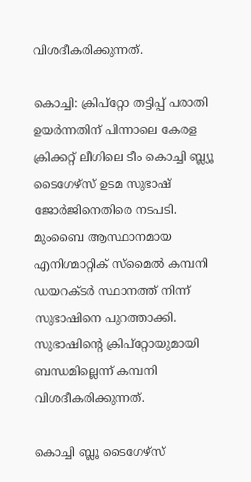വിശദീകരിക്കുന്നത്.

കൊച്ചി: ക്രിപ്റ്റോ തട്ടിപ്പ് പരാതി ഉയർന്നതിന് പിന്നാലെ കേരള ക്രിക്കറ്റ് ലീഗിലെ ടീം കൊച്ചി ബ്ല്യൂ ടൈഗേഴ്സ് ഉടമ സുഭാഷ് ജോർജിനെതിരെ നടപടി. മുംബൈ ആസ്ഥാനമായ എനിഗ്മാറ്റിക് സ്മൈൽ കമ്പനി ഡയറക്ടർ സ്ഥാനത്ത് നിന്ന് സുഭാഷിനെ പുറത്താക്കി. സുഭാഷിന്റെ ക്രിപ്റ്റോയുമായി ബന്ധമില്ലെന്ന് കമ്പനി വിശദീകരിക്കുന്നത്.

കൊച്ചി ബ്ലൂ ടൈഗേഴ്സ്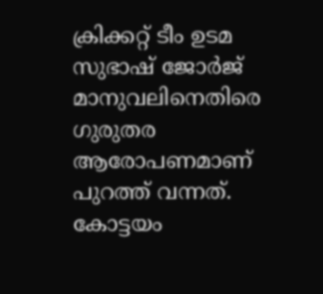ക്രിക്കറ്റ് ടീം ഉടമ സുഭാഷ് ജോർജ് മാനുവലിനെതിരെ ഗുരുതര ആരോപണമാണ് പുറത്ത് വന്നത്. കോട്ടയം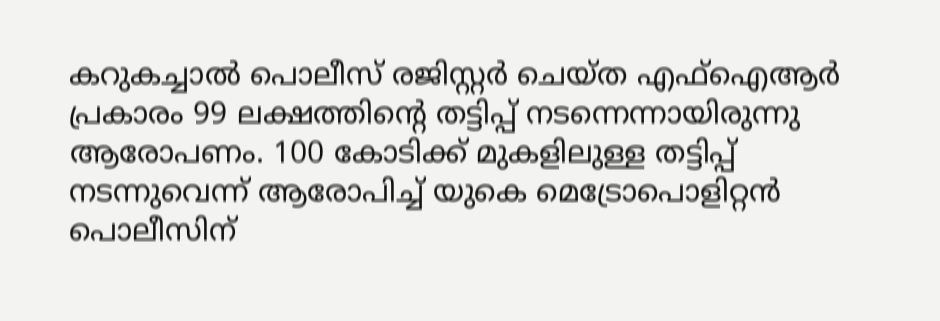കറുകച്ചാൽ പൊലീസ് രജിസ്റ്റർ ചെയ്ത എഫ്ഐആർ പ്രകാരം 99 ലക്ഷത്തിന്റെ തട്ടിപ്പ് നടന്നെന്നായിരുന്നു ആരോപണം. 100 കോടിക്ക് മുകളിലുള്ള തട്ടിപ്പ് നടന്നുവെന്ന് ആരോപിച്ച് യുകെ മെട്രോപൊളിറ്റൻ പൊലീസിന്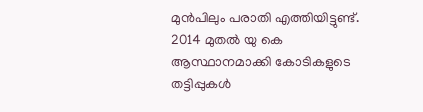മുൻപിലും പരാതി എത്തിയിട്ടുണ്ട്. 2014 മുതൽ യു കെ ആസ്ഥാനമാക്കി കോടികളുടെ തട്ടിപ്പുകൾ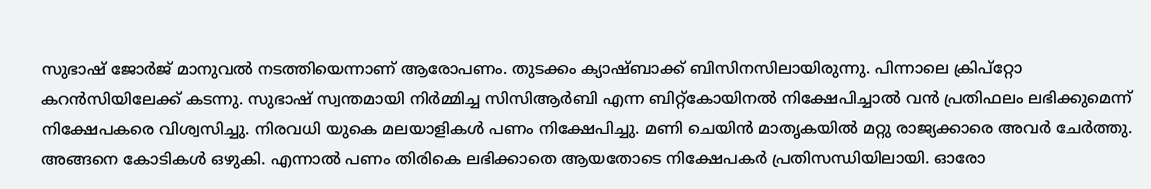സുഭാഷ് ജോർജ് മാനുവൽ നടത്തിയെന്നാണ് ആരോപണം. തുടക്കം ക്യാഷ്ബാക്ക് ബിസിനസിലായിരുന്നു. പിന്നാലെ ക്രിപ്റ്റോ കറൻസിയിലേക്ക് കടന്നു. സുഭാഷ് സ്വന്തമായി നിർമ്മിച്ച സിസിആർബി എന്ന ബിറ്റ്കോയിനൽ നിക്ഷേപിച്ചാൽ വൻ പ്രതിഫലം ലഭിക്കുമെന്ന് നിക്ഷേപകരെ വിശ്വസിച്ചു. നിരവധി യുകെ മലയാളികൾ പണം നിക്ഷേപിച്ചു. മണി ചെയിൻ മാതൃകയിൽ മറ്റു രാജ്യക്കാരെ അവർ ചേർത്തു. അങ്ങനെ കോടികൾ ഒഴുകി. എന്നാൽ പണം തിരികെ ലഭിക്കാതെ ആയതോടെ നിക്ഷേപകർ പ്രതിസന്ധിയിലായി. ഓരോ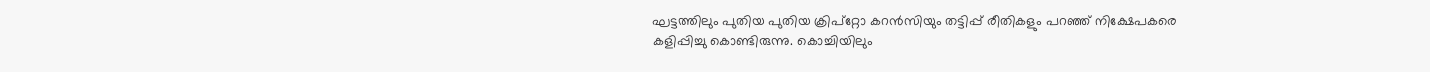ഘട്ടത്തിലും പുതിയ പുതിയ ക്രിപ്റ്റോ കറൻസിയും തട്ടിപ്പ് രീതികളും പറഞ്ഞ് നിക്ഷേപകരെ കളിപ്പിച്ചു കൊണ്ടിരുന്നു. കൊച്ചിയിലും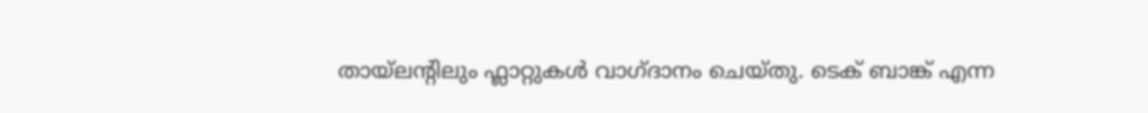തായ്‌ലന്റിലും ഫ്ലാറ്റുകൾ വാഗ്ദാനം ചെയ്തു. ടെക് ബാങ്ക് എന്ന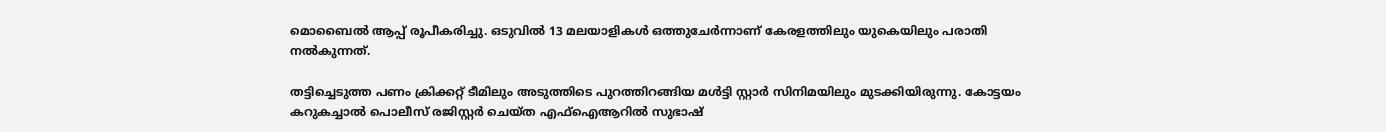മൊബൈൽ ആപ്പ് രൂപീകരിച്ചു. ഒടുവിൽ 13 മലയാളികൾ ഒത്തുചേർന്നാണ് കേരളത്തിലും യുകെയിലും പരാതി നൽകുന്നത്.

തട്ടിച്ചെടുത്ത പണം ക്രിക്കറ്റ് ടീമിലും അടുത്തിടെ പുറത്തിറങ്ങിയ മൾട്ടി സ്റ്റാർ സിനിമയിലും മുടക്കിയിരുന്നു. കോട്ടയം കറുകച്ചാൽ പൊലീസ് രജിസ്റ്റർ ചെയ്ത എഫ്ഐആറിൽ സുഭാഷ്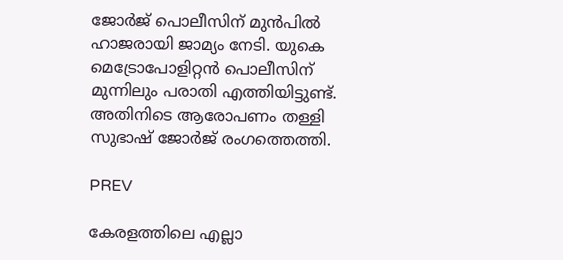ജോർജ് പൊലീസിന് മുൻപിൽ ഹാജരായി ജാമ്യം നേടി. യുകെ മെട്രോപോളിറ്റൻ പൊലീസിന് മുന്നിലും പരാതി എത്തിയിട്ടുണ്ട്. അതിനിടെ ആരോപണം തള്ളി സുഭാഷ് ജോർജ് രംഗത്തെത്തി.

PREV

കേരളത്തിലെ എല്ലാ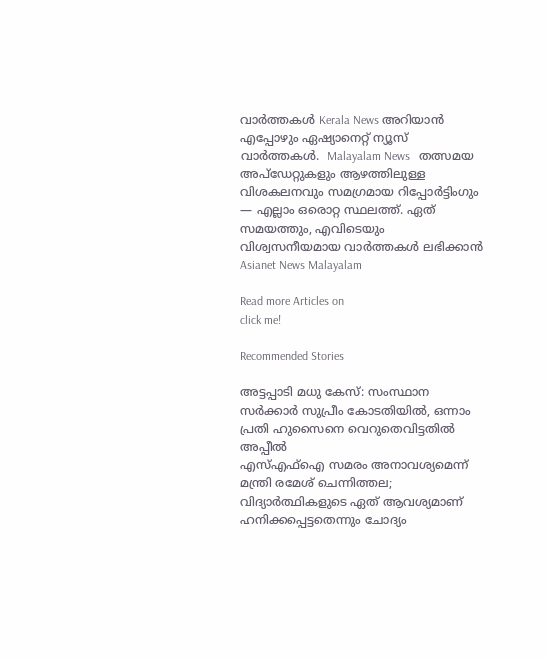വാർത്തകൾ Kerala News അറിയാൻ  എപ്പോഴും ഏഷ്യാനെറ്റ് ന്യൂസ് വാർത്തകൾ.  Malayalam News   തത്സമയ അപ്‌ഡേറ്റുകളും ആഴത്തിലുള്ള വിശകലനവും സമഗ്രമായ റിപ്പോർട്ടിംഗും — എല്ലാം ഒരൊറ്റ സ്ഥലത്ത്. ഏത് സമയത്തും, എവിടെയും വിശ്വസനീയമായ വാർത്തകൾ ലഭിക്കാൻ Asianet News Malayalam

Read more Articles on
click me!

Recommended Stories

അട്ടപ്പാ‌ടി മധു കേസ്: സംസ്ഥാന സർക്കാർ സുപ്രീം കോ‌ടതിയിൽ, ഒന്നാം പ്രതി ഹുസൈനെ വെറുതെവി‌ട്ടതിൽ അപ്പീൽ
എസ്എഫ്ഐ സമരം അനാവശ്യമെന്ന് മന്ത്രി രമേശ് ചെന്നിത്തല; വിദ്യാർത്ഥികളുടെ ഏത് ആവശ്യമാണ് ഹനിക്കപ്പെട്ടതെന്നും ചോദ്യം